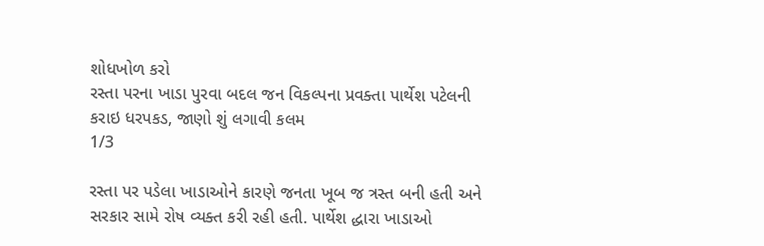શોધખોળ કરો
રસ્તા પરના ખાડા પુરવા બદલ જન વિકલ્પના પ્રવક્તા પાર્થેશ પટેલની કરાઇ ધરપકડ, જાણો શું લગાવી કલમ
1/3

રસ્તા પર પડેલા ખાડાઓને કારણે જનતા ખૂબ જ ત્રસ્ત બની હતી અને સરકાર સામે રોષ વ્યક્ત કરી રહી હતી. પાર્થેશ દ્ધારા ખાડાઓ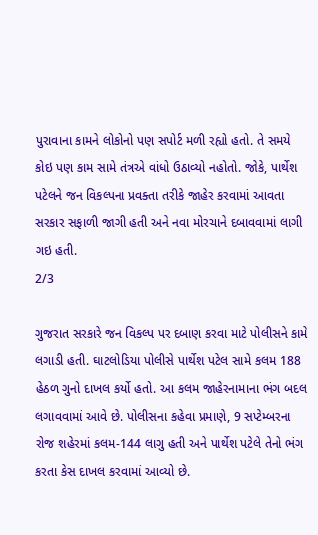પુરાવાના કામને લોકોનો પણ સપોર્ટ મળી રહ્યો હતો. તે સમયે કોઇ પણ કામ સામે તંત્રએ વાંધો ઉઠાવ્યો નહોતો. જોકે, પાર્થેશ પટેલને જન વિકલ્પના પ્રવક્તા તરીકે જાહેર કરવામાં આવતા સરકાર સફાળી જાગી હતી અને નવા મોરચાને દબાવવામાં લાગી ગઇ હતી.
2/3

ગુજરાત સરકારે જન વિકલ્પ પર દબાણ કરવા માટે પોલીસને કામે લગાડી હતી. ઘાટલોડિયા પોલીસે પાર્થેશ પટેલ સામે કલમ 188 હેઠળ ગુનો દાખલ કર્યો હતો. આ કલમ જાહેરનામાના ભંગ બદલ લગાવવામાં આવે છે. પોલીસના કહેવા પ્રમાણે, 9 સપ્ટેમ્બરના રોજ શહેરમાં કલમ-144 લાગુ હતી અને પાર્થેશ પટેલે તેનો ભંગ કરતા કેસ દાખલ કરવામાં આવ્યો છે.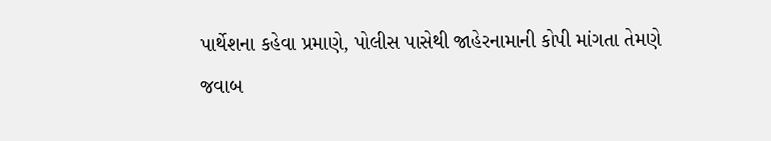પાર્થેશના કહેવા પ્રમાણે, પોલીસ પાસેથી જાહેરનામાની કોપી માંગતા તેમણે જવાબ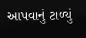આપવાનું ટાળ્યું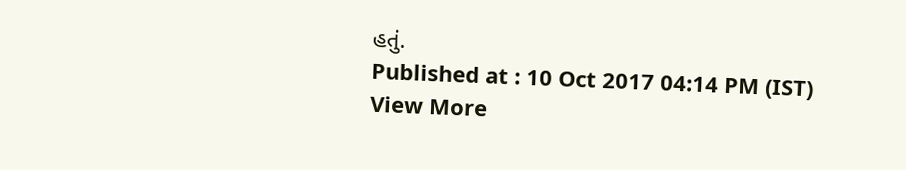હતું.
Published at : 10 Oct 2017 04:14 PM (IST)
View More